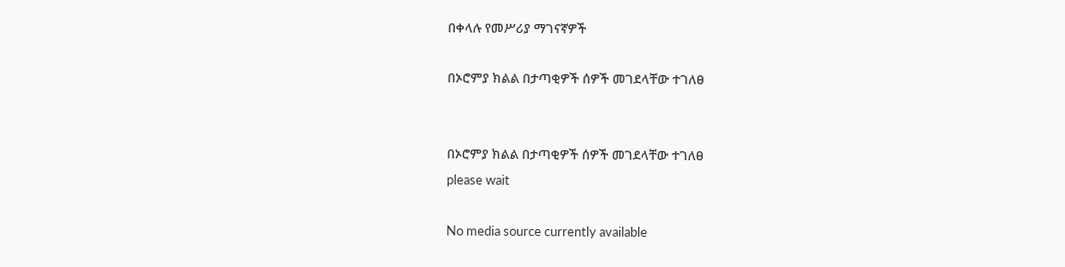በቀላሉ የመሥሪያ ማገናኛዎች

በኦሮምያ ክልል በታጣቂዎች ሰዎች መገደላቸው ተገለፀ


በኦሮምያ ክልል በታጣቂዎች ሰዎች መገደላቸው ተገለፀ
please wait

No media source currently available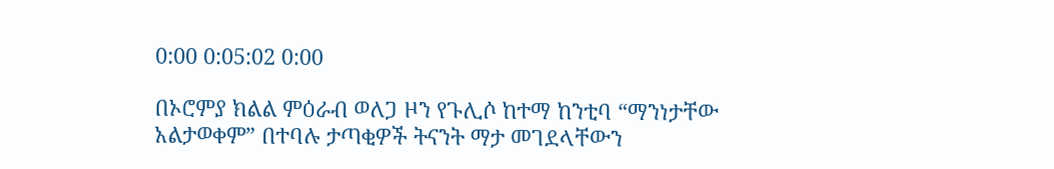0:00 0:05:02 0:00

በኦሮምያ ክልል ምዕራብ ወለጋ ዞን የጉሊሶ ከተማ ከንቲባ “ማንነታቸው አልታወቀም” በተባሉ ታጣቂዎች ትናንት ማታ መገደላቸውን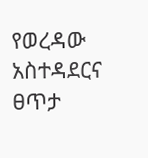የወረዳው አስተዳደርና ፀጥታ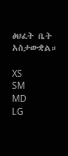ፅህፈት ቤት አስታውቋል።

XS
SM
MD
LG